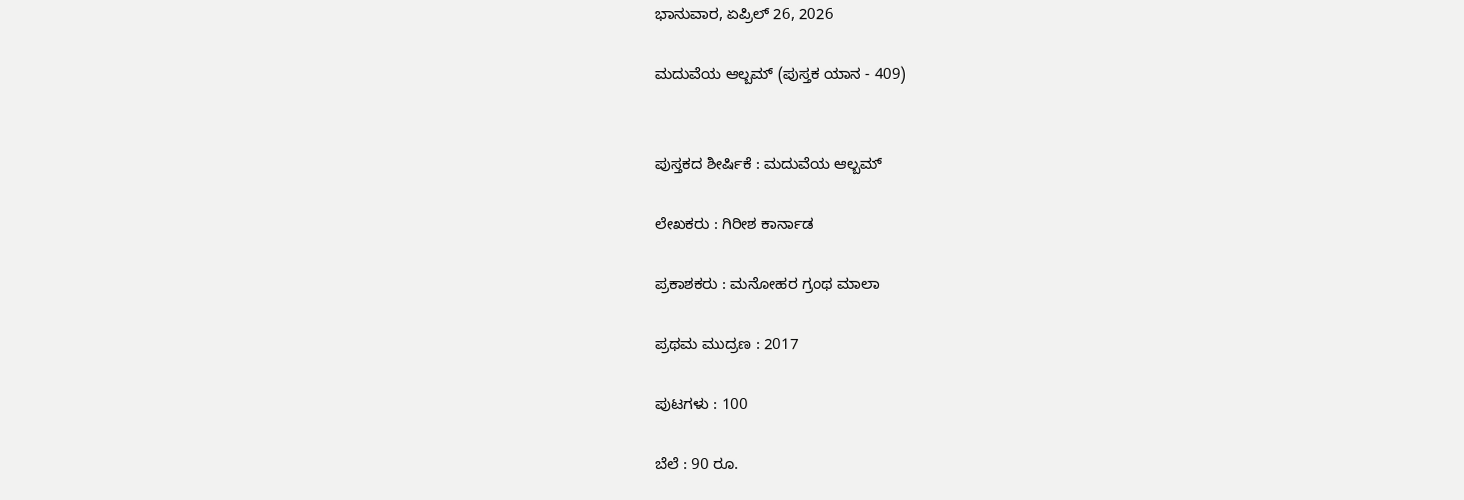ಭಾನುವಾರ, ಏಪ್ರಿಲ್ 26, 2026

ಮದುವೆಯ ಆಲ್ಬಮ್ (ಪುಸ್ತಕ ಯಾನ - 409)


ಪುಸ್ತಕದ ಶೀರ್ಷಿಕೆ : ಮದುವೆಯ ಆಲ್ಬಮ್

ಲೇಖಕರು : ಗಿರೀಶ ಕಾರ್ನಾಡ

ಪ್ರಕಾಶಕರು : ಮನೋಹರ ಗ್ರಂಥ ಮಾಲಾ

ಪ್ರಥಮ ಮುದ್ರಣ : 2017

ಪುಟಗಳು : 100

ಬೆಲೆ : 90 ರೂ.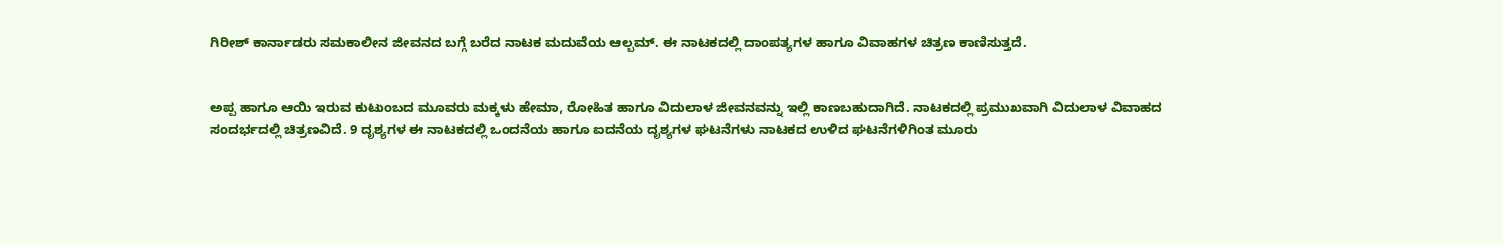ಗಿರೀಶ್ ಕಾರ್ನಾಡರು ಸಮಕಾಲೀನ ಜೀವನದ ಬಗ್ಗೆ ಬರೆದ ನಾಟಕ ಮದುವೆಯ ಆಲ್ಬಮ್. ಈ ನಾಟಕದಲ್ಲಿ ದಾಂಪತ್ಯಗಳ ಹಾಗೂ ವಿವಾಹಗಳ ಚಿತ್ರಣ ಕಾಣಿಸುತ್ತದೆ.


ಅಪ್ಪ ಹಾಗೂ ಆಯಿ ಇರುವ ಕುಟುಂಬದ ಮೂವರು ಮಕ್ಕಳು ಹೇಮಾ, ರೋಹಿತ ಹಾಗೂ ವಿದುಲಾಳ ಜೀವನವನ್ನು ಇಲ್ಲಿ ಕಾಣಬಹುದಾಗಿದೆ. ನಾಟಕದಲ್ಲಿ ಪ್ರಮುಖವಾಗಿ ವಿದುಲಾಳ ವಿವಾಹದ ಸಂದರ್ಭದಲ್ಲಿ ಚಿತ್ರಣವಿದೆ. 9 ದೃಶ್ಯಗಳ ಈ ನಾಟಕದಲ್ಲಿ ಒಂದನೆಯ ಹಾಗೂ ಐದನೆಯ ದೃಶ್ಯಗಳ ಘಟನೆಗಳು ನಾಟಕದ ಉಳಿದ ಘಟನೆಗಳಿಗಿಂತ ಮೂರು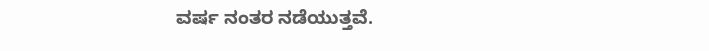ವರ್ಷ ನಂತರ ನಡೆಯುತ್ತವೆ.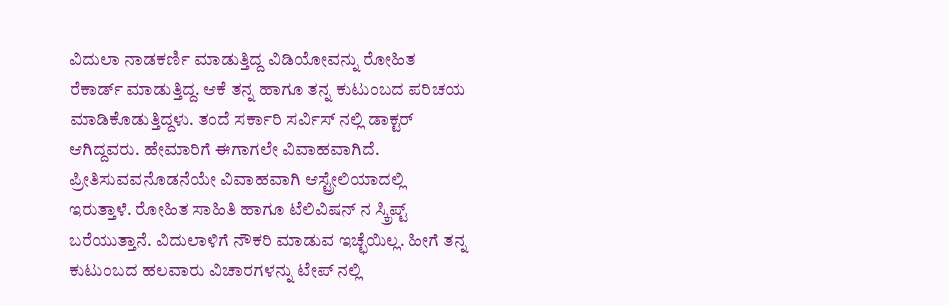ವಿದುಲಾ ನಾಡಕರ್ಣಿ ಮಾಡುತ್ತಿದ್ದ ವಿಡಿಯೋವನ್ನು ರೋಹಿತ ರೆಕಾರ್ಡ್ ಮಾಡುತ್ತಿದ್ದ. ಆಕೆ ತನ್ನ ಹಾಗೂ ತನ್ನ ಕುಟುಂಬದ ಪರಿಚಯ ಮಾಡಿಕೊಡುತ್ತಿದ್ದಳು. ತಂದೆ ಸರ್ಕಾರಿ ಸರ್ವಿಸ್ ನಲ್ಲಿ ಡಾಕ್ಟರ್ ಆಗಿದ್ದವರು. ಹೇಮಾರಿಗೆ ಈಗಾಗಲೇ ವಿವಾಹವಾಗಿದೆ. ಪ್ರೀತಿಸುವವನೊಡನೆಯೇ ವಿವಾಹವಾಗಿ ಆಸ್ಟ್ರೇಲಿಯಾದಲ್ಲಿ ಇರುತ್ತಾಳೆ. ರೋಹಿತ ಸಾಹಿತಿ ಹಾಗೂ ಟೆಲಿವಿಷನ್ ನ ಸ್ಕ್ರಿಪ್ಟ್ ಬರೆಯುತ್ತಾನೆ. ವಿದುಲಾಳಿಗೆ ನೌಕರಿ ಮಾಡುವ ಇಚ್ಛೆಯಿಲ್ಲ. ಹೀಗೆ ತನ್ನ ಕುಟುಂಬದ ಹಲವಾರು ವಿಚಾರಗಳನ್ನು ಟೇಪ್ ನಲ್ಲಿ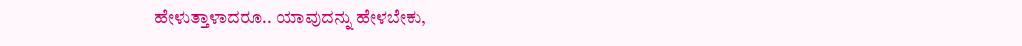ಹೇಳುತ್ತಾಳಾದರೂ.. ಯಾವುದನ್ನು ಹೇಳಬೇಕು,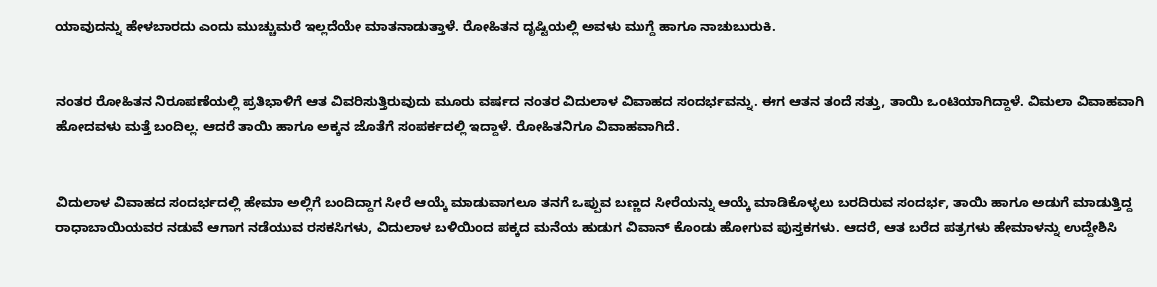ಯಾವುದನ್ನು ಹೇಳಬಾರದು ಎಂದು ಮುಚ್ಚುಮರೆ ಇಲ್ಲದೆಯೇ ಮಾತನಾಡುತ್ತಾಳೆ. ರೋಹಿತನ ದೃಷ್ಟಿಯಲ್ಲಿ ಅವಳು ಮುಗ್ದೆ ಹಾಗೂ ನಾಚುಬುರುಕಿ.


ನಂತರ ರೋಹಿತನ ನಿರೂಪಣೆಯಲ್ಲಿ ಪ್ರತಿಭಾಳಿಗೆ ಆತ ವಿವರಿಸುತ್ತಿರುವುದು ಮೂರು ವರ್ಷದ ನಂತರ ವಿದುಲಾಳ ವಿವಾಹದ ಸಂದರ್ಭವನ್ನು. ಈಗ ಆತನ ತಂದೆ ಸತ್ತು, ತಾಯಿ ಒಂಟಿಯಾಗಿದ್ದಾಳೆ. ವಿಮಲಾ ವಿವಾಹವಾಗಿ ಹೋದವಳು ಮತ್ತೆ ಬಂದಿಲ್ಲ. ಆದರೆ ತಾಯಿ ಹಾಗೂ ಅಕ್ಕನ ಜೊತೆಗೆ ಸಂಪರ್ಕದಲ್ಲಿ ಇದ್ದಾಳೆ. ರೋಹಿತನಿಗೂ ವಿವಾಹವಾಗಿದೆ.


ವಿದುಲಾಳ ವಿವಾಹದ ಸಂದರ್ಭದಲ್ಲಿ ಹೇಮಾ ಅಲ್ಲಿಗೆ ಬಂದಿದ್ದಾಗ ಸೀರೆ ಆಯ್ಕೆ ಮಾಡುವಾಗಲೂ ತನಗೆ ಒಪ್ಪುವ ಬಣ್ಣದ ಸೀರೆಯನ್ನು ಆಯ್ಕೆ ಮಾಡಿಕೊಳ್ಳಲು ಬರದಿರುವ ಸಂದರ್ಭ, ತಾಯಿ ಹಾಗೂ ಅಡುಗೆ ಮಾಡುತ್ತಿದ್ದ ರಾಧಾಬಾಯಿಯವರ ನಡುವೆ ಆಗಾಗ ನಡೆಯುವ ರಸಕಸಿಗಳು, ವಿದುಲಾಳ ಬಳಿಯಿಂದ ಪಕ್ಕದ ಮನೆಯ ಹುಡುಗ ವಿವಾನ್ ಕೊಂಡು ಹೋಗುವ ಪುಸ್ತಕಗಳು. ಆದರೆ, ಆತ ಬರೆದ ಪತ್ರಗಳು ಹೇಮಾಳನ್ನು ಉದ್ದೇಶಿಸಿ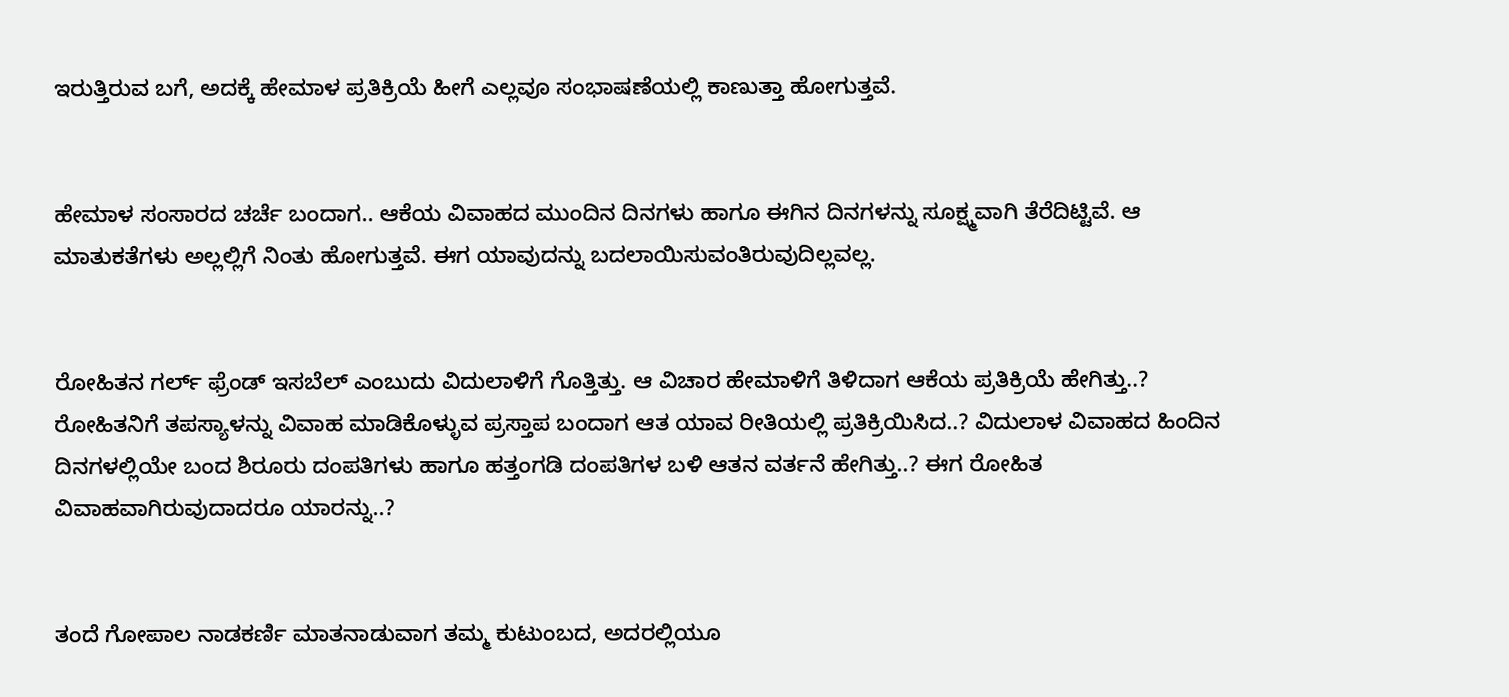ಇರುತ್ತಿರುವ ಬಗೆ, ಅದಕ್ಕೆ ಹೇಮಾಳ ಪ್ರತಿಕ್ರಿಯೆ ಹೀಗೆ ಎಲ್ಲವೂ ಸಂಭಾಷಣೆಯಲ್ಲಿ ಕಾಣುತ್ತಾ ಹೋಗುತ್ತವೆ.


ಹೇಮಾಳ ಸಂಸಾರದ ಚರ್ಚೆ ಬಂದಾಗ.. ಆಕೆಯ ವಿವಾಹದ ಮುಂದಿನ ದಿನಗಳು ಹಾಗೂ ಈಗಿನ ದಿನಗಳನ್ನು ಸೂಕ್ಷ್ಮವಾಗಿ ತೆರೆದಿಟ್ಟಿವೆ. ಆ ಮಾತುಕತೆಗಳು ಅಲ್ಲಲ್ಲಿಗೆ ನಿಂತು ಹೋಗುತ್ತವೆ. ಈಗ ಯಾವುದನ್ನು ಬದಲಾಯಿಸುವಂತಿರುವುದಿಲ್ಲವಲ್ಲ.


ರೋಹಿತನ ಗರ್ಲ್ ಫ್ರೆಂಡ್ ಇಸಬೆಲ್ ಎಂಬುದು ವಿದುಲಾಳಿಗೆ ಗೊತ್ತಿತ್ತು. ಆ ವಿಚಾರ ಹೇಮಾಳಿಗೆ ತಿಳಿದಾಗ ಆಕೆಯ ಪ್ರತಿಕ್ರಿಯೆ ಹೇಗಿತ್ತು..? ರೋಹಿತನಿಗೆ ತಪಸ್ಯಾಳನ್ನು ವಿವಾಹ ಮಾಡಿಕೊಳ್ಳುವ ಪ್ರಸ್ತಾಪ ಬಂದಾಗ ಆತ ಯಾವ ರೀತಿಯಲ್ಲಿ ಪ್ರತಿಕ್ರಿಯಿಸಿದ..? ವಿದುಲಾಳ ವಿವಾಹದ ಹಿಂದಿನ ದಿನಗಳಲ್ಲಿಯೇ ಬಂದ ಶಿರೂರು ದಂಪತಿಗಳು ಹಾಗೂ ಹತ್ತಂಗಡಿ ದಂಪತಿಗಳ ಬಳಿ ಆತನ ವರ್ತನೆ ಹೇಗಿತ್ತು..? ಈಗ ರೋಹಿತ ವಿವಾಹವಾಗಿರುವುದಾದರೂ ಯಾರನ್ನು..?


ತಂದೆ ಗೋಪಾಲ ನಾಡಕರ್ಣಿ ಮಾತನಾಡುವಾಗ ತಮ್ಮ ಕುಟುಂಬದ, ಅದರಲ್ಲಿಯೂ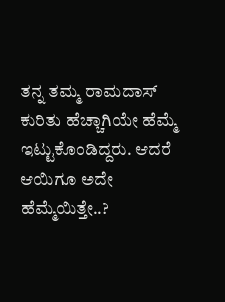ತನ್ನ ತಮ್ಮ ರಾಮದಾಸ್ ಕುರಿತು ಹೆಚ್ಚಾಗಿಯೇ ಹೆಮ್ಮೆ ಇಟ್ಟುಕೊಂಡಿದ್ದರು. ಆದರೆ ಆಯಿಗೂ ಅದೇ ಹೆಮ್ಮೆಯಿತ್ತೇ..?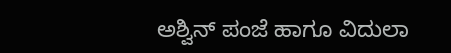ಅಶ್ವಿನ್ ಪಂಜೆ ಹಾಗೂ ವಿದುಲಾ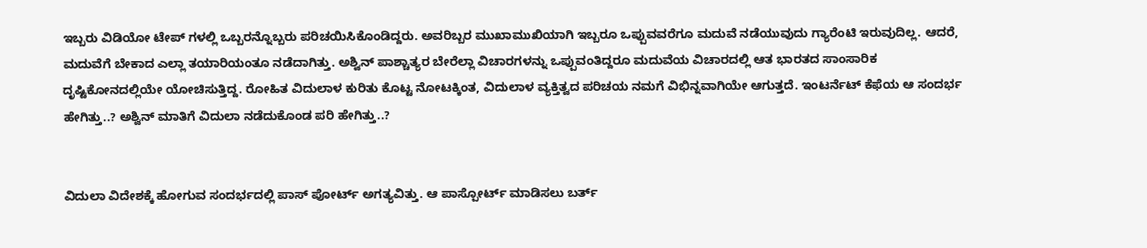ಇಬ್ಬರು ವಿಡಿಯೋ ಟೇಪ್ ಗಳಲ್ಲಿ ಒಬ್ಬರನ್ನೊಬ್ಬರು ಪರಿಚಯಿಸಿಕೊಂಡಿದ್ದರು. ಅವರಿಬ್ಬರ ಮುಖಾಮುಖಿಯಾಗಿ ಇಬ್ಬರೂ ಒಪ್ಪುವವರೆಗೂ ಮದುವೆ ನಡೆಯುವುದು ಗ್ಯಾರೆಂಟಿ ಇರುವುದಿಲ್ಲ. ಆದರೆ, ಮದುವೆಗೆ ಬೇಕಾದ ಎಲ್ಲಾ ತಯಾರಿಯಂತೂ ನಡೆದಾಗಿತ್ತು. ಅಶ್ವಿನ್ ಪಾಶ್ಚಾತ್ಯರ ಬೇರೆಲ್ಲಾ ವಿಚಾರಗಳನ್ನು ಒಪ್ಪುವಂತಿದ್ದರೂ ಮದುವೆಯ ವಿಚಾರದಲ್ಲಿ ಆತ ಭಾರತದ ಸಾಂಸಾರಿಕ ದೃಷ್ಟಿಕೋನದಲ್ಲಿಯೇ ಯೋಚಿಸುತ್ತಿದ್ದ. ರೋಹಿತ ವಿದುಲಾಳ ಕುರಿತು ಕೊಟ್ಟ ನೋಟಕ್ಕಿಂತ, ವಿದುಲಾಳ ವ್ಯಕ್ತಿತ್ವದ ಪರಿಚಯ ನಮಗೆ ವಿಭಿನ್ನವಾಗಿಯೇ ಆಗುತ್ತದೆ. ಇಂಟರ್ನೆಟ್ ಕೆಫೆಯ ಆ ಸಂದರ್ಭ ಹೇಗಿತ್ತು..? ಅಶ್ವಿನ್ ಮಾತಿಗೆ ವಿದುಲಾ ನಡೆದುಕೊಂಡ ಪರಿ ಹೇಗಿತ್ತು..?


ವಿದುಲಾ ವಿದೇಶಕ್ಕೆ ಹೋಗುವ ಸಂದರ್ಭದಲ್ಲಿ ಪಾಸ್ ಪೋರ್ಟ್ ಅಗತ್ಯವಿತ್ತು. ಆ ಪಾಸ್ಪೋರ್ಟ್ ಮಾಡಿಸಲು ಬರ್ತ್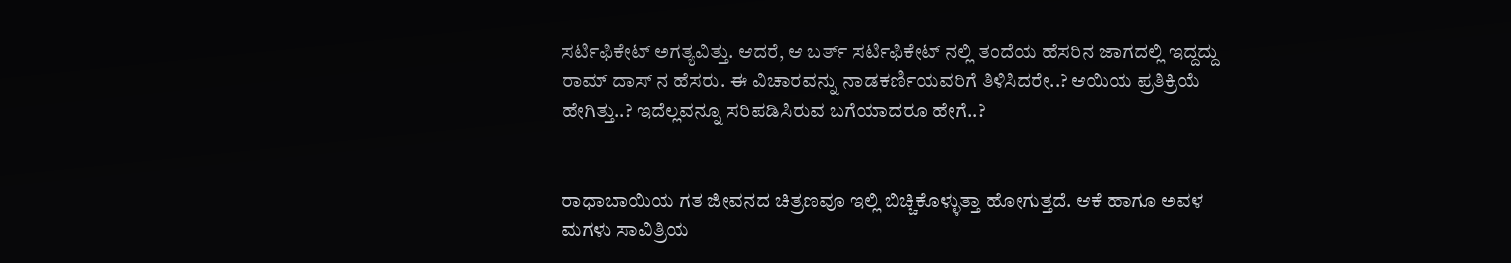ಸರ್ಟಿಫಿಕೇಟ್ ಅಗತ್ಯವಿತ್ತು. ಆದರೆ, ಆ ಬರ್ತ್ ಸರ್ಟಿಫಿಕೇಟ್ ನಲ್ಲಿ ತಂದೆಯ ಹೆಸರಿನ ಜಾಗದಲ್ಲಿ ಇದ್ದದ್ದು ರಾಮ್ ದಾಸ್ ನ ಹೆಸರು. ಈ ವಿಚಾರವನ್ನು ನಾಡಕರ್ಣಿಯವರಿಗೆ ತಿಳಿಸಿದರೇ..? ಆಯಿಯ ಪ್ರತಿಕ್ರಿಯೆ ಹೇಗಿತ್ತು..? ಇದೆಲ್ಲವನ್ನೂ ಸರಿಪಡಿಸಿರುವ ಬಗೆಯಾದರೂ ಹೇಗೆ..?


ರಾಧಾಬಾಯಿಯ ಗತ ಜೀವನದ ಚಿತ್ರಣವೂ ಇಲ್ಲಿ ಬಿಚ್ಚಿಕೊಳ್ಳುತ್ತಾ ಹೋಗುತ್ತದೆ. ಆಕೆ ಹಾಗೂ ಅವಳ ಮಗಳು ಸಾವಿತ್ರಿಯ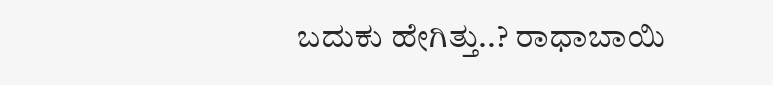ಬದುಕು ಹೇಗಿತ್ತು..? ರಾಧಾಬಾಯಿ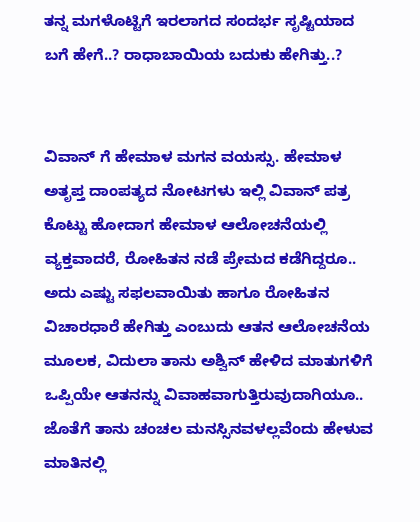ತನ್ನ ಮಗಳೊಟ್ಟಿಗೆ ಇರಲಾಗದ ಸಂದರ್ಭ ಸೃಷ್ಟಿಯಾದ ಬಗೆ ಹೇಗೆ..? ರಾಧಾಬಾಯಿಯ ಬದುಕು ಹೇಗಿತ್ತು..?


ವಿವಾನ್ ಗೆ ಹೇಮಾಳ ಮಗನ ವಯಸ್ಸು. ಹೇಮಾಳ ಅತೃಪ್ತ ದಾಂಪತ್ಯದ ನೋಟಗಳು ಇಲ್ಲಿ ವಿವಾನ್ ಪತ್ರ ಕೊಟ್ಟು ಹೋದಾಗ ಹೇಮಾಳ ಆಲೋಚನೆಯಲ್ಲಿ ವ್ಯಕ್ತವಾದರೆ, ರೋಹಿತನ ನಡೆ ಪ್ರೇಮದ ಕಡೆಗಿದ್ದರೂ.. ಅದು ಎಷ್ಟು ಸಫಲವಾಯಿತು ಹಾಗೂ ರೋಹಿತನ ವಿಚಾರಧಾರೆ ಹೇಗಿತ್ತು ಎಂಬುದು ಆತನ ಆಲೋಚನೆಯ ಮೂಲಕ, ವಿದುಲಾ ತಾನು ಅಶ್ವಿನ್ ಹೇಳಿದ ಮಾತುಗಳಿಗೆ ಒಪ್ಪಿಯೇ ಆತನನ್ನು ವಿವಾಹವಾಗುತ್ತಿರುವುದಾಗಿಯೂ.. ಜೊತೆಗೆ ತಾನು ಚಂಚಲ ಮನಸ್ಸಿನವಳಲ್ಲವೆಂದು ಹೇಳುವ ಮಾತಿನಲ್ಲಿ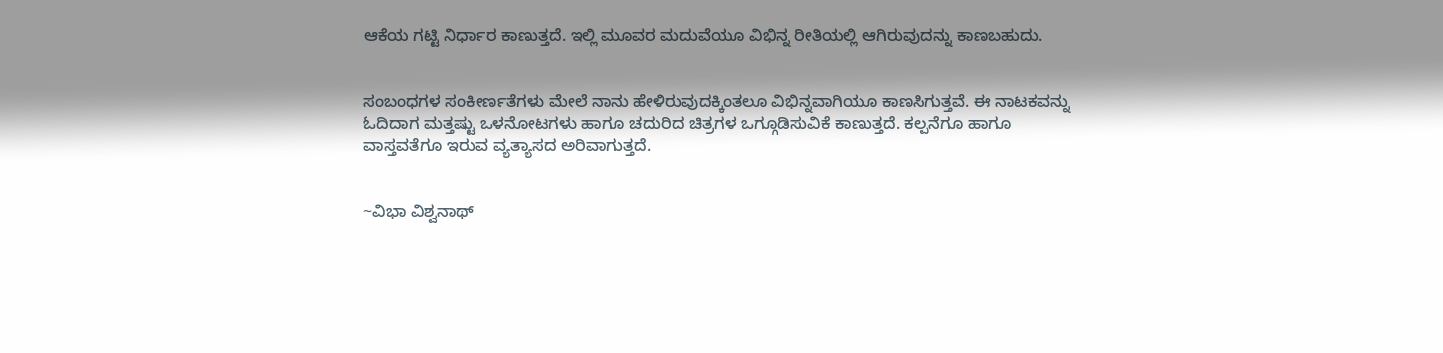ಆಕೆಯ ಗಟ್ಟಿ ನಿರ್ಧಾರ ಕಾಣುತ್ತದೆ. ಇಲ್ಲಿ ಮೂವರ ಮದುವೆಯೂ ವಿಭಿನ್ನ ರೀತಿಯಲ್ಲಿ ಆಗಿರುವುದನ್ನು ಕಾಣಬಹುದು.


ಸಂಬಂಧಗಳ ಸಂಕೀರ್ಣತೆಗಳು ಮೇಲೆ ನಾನು ಹೇಳಿರುವುದಕ್ಕಿಂತಲೂ ವಿಭಿನ್ನವಾಗಿಯೂ ಕಾಣಸಿಗುತ್ತವೆ. ಈ ನಾಟಕವನ್ನು ಓದಿದಾಗ ಮತ್ತಷ್ಟು ಒಳನೋಟಗಳು ಹಾಗೂ ಚದುರಿದ ಚಿತ್ರಗಳ ಒಗ್ಗೂಡಿಸುವಿಕೆ ಕಾಣುತ್ತದೆ. ಕಲ್ಪನೆಗೂ ಹಾಗೂ ವಾಸ್ತವತೆಗೂ ಇರುವ ವ್ಯತ್ಯಾಸದ ಅರಿವಾಗುತ್ತದೆ.


~ವಿಭಾ ವಿಶ್ವನಾಥ್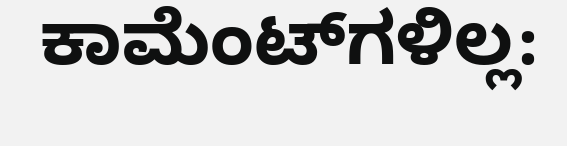ಕಾಮೆಂಟ್‌ಗಳಿಲ್ಲ: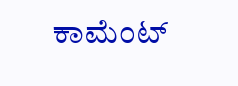ಕಾಮೆಂಟ್‌‌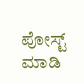ಪೋಸ್ಟ್‌ ಮಾಡಿ